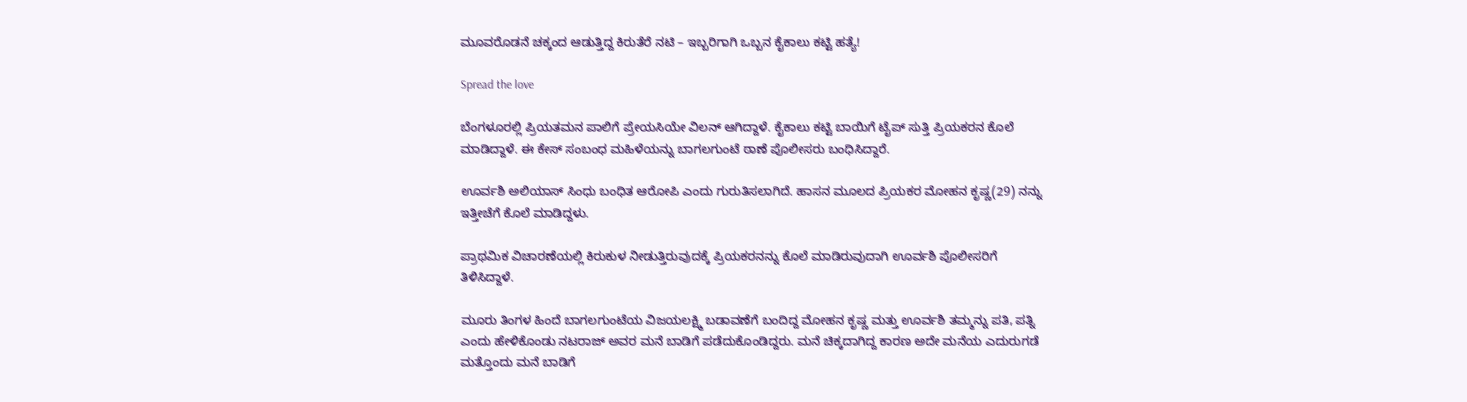ಮೂವರೊಡನೆ ಚಕ್ಕಂದ ಆಡುತ್ತಿದ್ದ ಕಿರುತೆರೆ ನಟಿ – ಇಬ್ಬರಿಗಾಗಿ ಒಬ್ಬನ ಕೈಕಾಲು ಕಟ್ಟಿ ಹತ್ಯೆ!

Spread the love

ಬೆಂಗಳೂರಲ್ಲಿ ಪ್ರಿಯತಮನ ಪಾಲಿಗೆ ಪ್ರೇಯಸಿಯೇ ವಿಲನ್ ಆಗಿದ್ದಾಳೆ. ಕೈಕಾಲು ಕಟ್ಟಿ ಬಾಯಿಗೆ ಟೈಪ್ ಸುತ್ತಿ ಪ್ರಿಯಕರನ ಕೊಲೆ ಮಾಡಿದ್ದಾಳೆ. ಈ ಕೇಸ್ ಸಂಬಂಧ ಮಹಿಳೆಯನ್ನು ಬಾಗಲಗುಂಟೆ ಠಾಣೆ ಪೊಲೀಸರು ಬಂಧಿಸಿದ್ದಾರೆ.

ಊರ್ವಶಿ ಅಲಿಯಾಸ್ ಸಿಂಧು ಬಂಧಿತ ಆರೋಪಿ ಎಂದು ಗುರುತಿಸಲಾಗಿದೆ. ಹಾಸನ ಮೂಲದ ಪ್ರಿಯಕರ ಮೋಹನ ಕೃಷ್ಣ(29) ನನ್ನು ಇತ್ತೀಚೆಗೆ ಕೊಲೆ ಮಾಡಿದ್ದಳು.

ಪ್ರಾಥಮಿಕ ವಿಚಾರಣೆಯಲ್ಲಿ ಕಿರುಕುಳ ನೀಡುತ್ತಿರುವುದಕ್ಕೆ ಪ್ರಿಯಕರನನ್ನು ಕೊಲೆ ಮಾಡಿರುವುದಾಗಿ ಊರ್ವಶಿ ಪೊಲೀಸರಿಗೆ ತಿಳಿಸಿದ್ದಾಳೆ.

ಮೂರು ತಿಂಗಳ ಹಿಂದೆ ಬಾಗಲಗುಂಟೆಯ ವಿಜಯಲಕ್ಷ್ಮಿ ಬಡಾವಣೆಗೆ ಬಂದಿದ್ದ ಮೋಹನ ಕೃಷ್ಣ ಮತ್ತು ಊರ್ವಶಿ ತಮ್ಮನ್ನು ಪತಿ, ಪತ್ನಿ ಎಂದು ಹೇಳಿಕೊಂಡು ನಟರಾಜ್ ಅವರ ಮನೆ ಬಾಡಿಗೆ ಪಡೆದುಕೊಂಡಿದ್ದರು. ಮನೆ ಚಿಕ್ಕದಾಗಿದ್ದ ಕಾರಣ ಅದೇ ಮನೆಯ ಎದುರುಗಡೆ ಮತ್ತೊಂದು ಮನೆ ಬಾಡಿಗೆ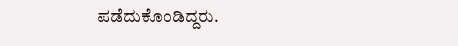ಪಡೆದುಕೊಂಡಿದ್ದರು.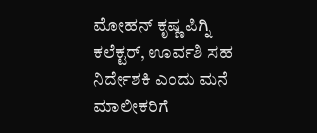ಮೋಹನ್ ಕೃಷ್ಣ ಪಿಗ್ನಿ ಕಲೆಕ್ಟರ್, ಊರ್ವಶಿ ಸಹ ನಿರ್ದೇಶಕಿ ಎಂದು ಮನೆ ಮಾಲೀಕರಿಗೆ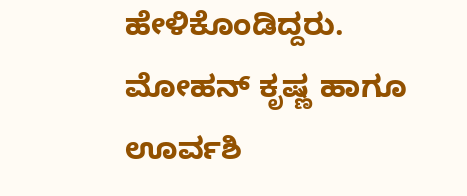ಹೇಳಿಕೊಂಡಿದ್ದರು. ಮೋಹನ್ ಕೃಷ್ಣ ಹಾಗೂ ಊರ್ವಶಿ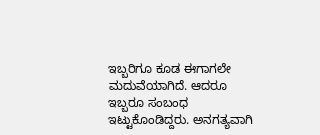ಇಬ್ಬರಿಗೂ ಕೂಡ ಈಗಾಗಲೇ ಮದುವೆಯಾಗಿದೆ. ಆದರೂ ಇಬ್ಬರೂ ಸಂಬಂಧ ಇಟ್ಟುಕೊಂಡಿದ್ದರು. ಅನಗತ್ಯವಾಗಿ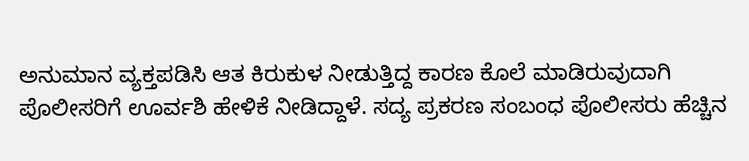ಅನುಮಾನ ವ್ಯಕ್ತಪಡಿಸಿ ಆತ ಕಿರುಕುಳ ನೀಡುತ್ತಿದ್ದ ಕಾರಣ ಕೊಲೆ ಮಾಡಿರುವುದಾಗಿ ಪೊಲೀಸರಿಗೆ ಊರ್ವಶಿ ಹೇಳಿಕೆ ನೀಡಿದ್ದಾಳೆ. ಸದ್ಯ ಪ್ರಕರಣ ಸಂಬಂಧ ಪೊಲೀಸರು ಹೆಚ್ಚಿನ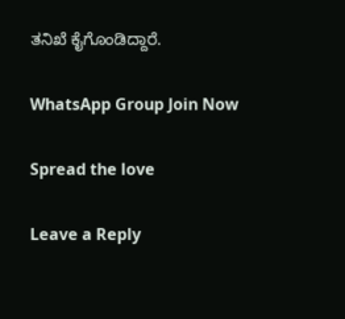ತನಿಖೆ ಕೈಗೊಂಡಿದ್ದಾರೆ.

WhatsApp Group Join Now

Spread the love

Leave a Reply